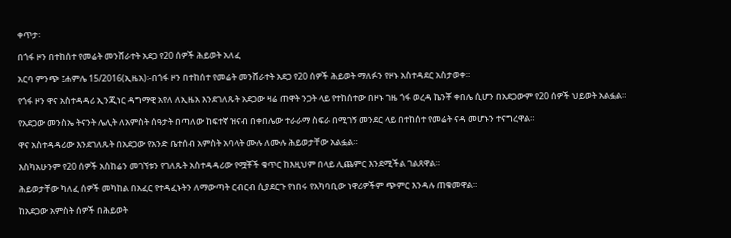ቀጥታ፡

በጎፋ ዞን በተከሰተ የመሬት መንሸራተት አደጋ የ20 ሰዎች ሕይወት አለፈ

አርባ ምንጭ ፤ሐምሌ 15/2016(ኢዜአ)፡-በጎፋ ዞን በተከሰተ የመሬት መንሸራተት አደጋ የ20 ሰዎች ሕይወት ማለፉን የዞኑ አስተዳደር አስታወቀ።

የጎፋ ዞን ዋና አስተዳዳሪ ኢንጂነር ዳግማዊ አየለ ለኢዜአ እንደገለጹት አደጋው ዛሬ ጠዋት ንጋት ላይ የተከሰተው በዞኑ ገዜ ጎፋ ወረዳ ኬንቾ ቀበሌ ሲሆን በአደጋውም የ20 ሰዎች ህይወት አልፏል።

የአደጋው መንስኤ ትናንት ሌሊት ለአምስት ሰዓታት በጣለው ከፍተኛ ዝናብ በቀበሌው ተራራማ ስፍራ በሚገኝ መንደር ላይ በተከሰተ የመሬት ናዳ መሆኑን ተናግረዋል።

ዋና አስተዳዳሪው እንደገለጹት በአደጋው የአንድ ቤተሰብ አምስት አባላት ሙሉ ለሙሉ ሕይወታቸው አልፏል።

እስካአሁንም የ20 ሰዎች አስከሬን መገኘቱን የገለጹት አስተዳዳሪው የሟቾች ቁጥር ከእዚህም በላይ ሊጨምር እንደሚችል ገልጸዋል።

ሕይወታቸው ካለፈ ሰዎች መካከል በአፈር የተዳፈኑትን ለማውጣት ርብርብ ሲያደርጉ የነበሩ የአካባቢው ነዋሪዎችም ጭምር እንዳሉ ጠቁመዋል።

ከአደጋው አምስት ሰዎች በሕይወት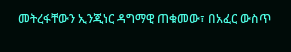መትረፋቸውን ኢንጂነር ዳግማዊ ጠቁመው፣ በአፈር ውስጥ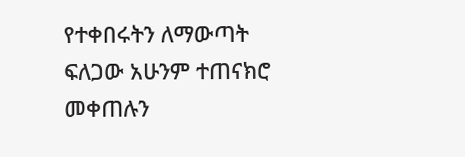የተቀበሩትን ለማውጣት ፍለጋው አሁንም ተጠናክሮ መቀጠሉን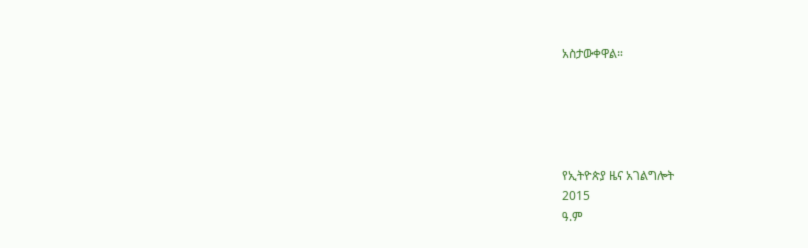አስታውቀዋል።





የኢትዮጵያ ዜና አገልግሎት
2015
ዓ.ም